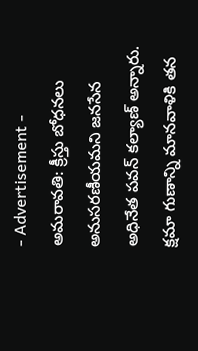- Advertisement -
అమరావతి: క్రీస్తు బోధనలు అనుసరణీయమని జనసేన అధినేత పవన్ కల్యాణ్ అన్నారు. క్షమా గుణాన్ని మానవాళికి తన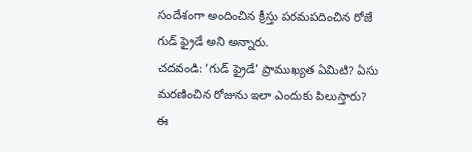సందేశంగా అందించిన క్రీస్తు పరమపదించిన రోజే గుడ్ ఫ్రైడే అని అన్నారు.
చదవండి: ‘గుడ్ ఫ్రైడే’ ప్రాముఖ్యత ఏమిటి? ఏసు మరణించిన రోజును ఇలా ఎందుకు పిలుస్తారు?
ఈ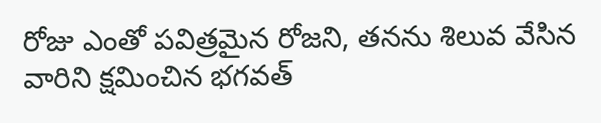రోజు ఎంతో పవిత్రమైన రోజని, తనను శిలువ వేసిన వారిని క్షమించిన భగవత్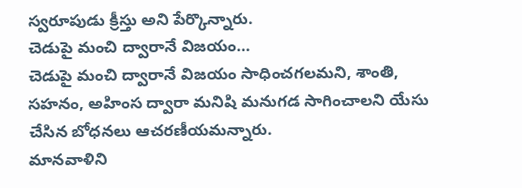స్వరూపుడు క్రీస్తు అని పేర్కొన్నారు.
చెడుపై మంచి ద్వారానే విజయం…
చెడుపై మంచి ద్వారానే విజయం సాధించగలమని, శాంతి, సహనం, అహింస ద్వారా మనిషి మనుగడ సాగించాలని యేసు చేసిన బోధనలు ఆచరణీయమన్నారు.
మానవాళిని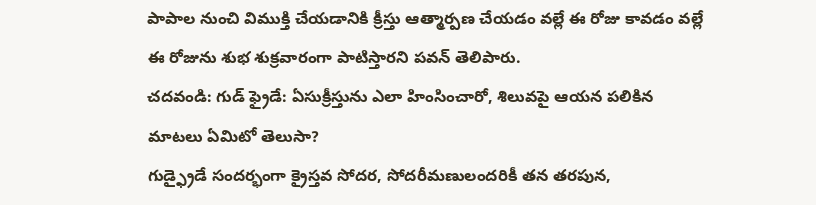పాపాల నుంచి విముక్తి చేయడానికి క్రీస్తు ఆత్మార్పణ చేయడం వల్లే ఈ రోజు కావడం వల్లే ఈ రోజును శుభ శుక్రవారంగా పాటిస్తారని పవన్ తెలిపారు.
చదవండి: గుడ్ ఫ్రైడే: ఏసుక్రీస్తును ఎలా హింసించారో, శిలువపై ఆయన పలికిన మాటలు ఏమిటో తెలుసా?
గుడ్ఫ్రైడే సందర్భంగా క్రైస్తవ సోదర, సోదరీమణులందరికీ తన తరపున,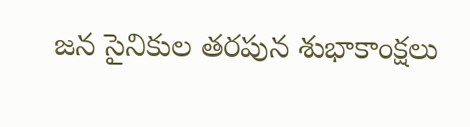జన సైనికుల తరపున శుభాకాంక్షలు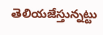తెలియజేస్తున్నట్టు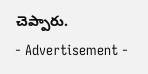చెప్పారు.
- Advertisement -